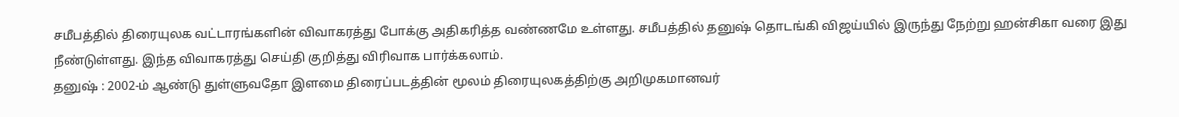சமீபத்தில் திரையுலக வட்டாரங்களின் விவாகரத்து போக்கு அதிகரித்த வண்ணமே உள்ளது. சமீபத்தில் தனுஷ் தொடங்கி விஜய்யில் இருந்து நேற்று ஹன்சிகா வரை இது நீண்டுள்ளது. இந்த விவாகரத்து செய்தி குறித்து விரிவாக பார்க்கலாம்.
தனுஷ் : 2002-ம் ஆண்டு துள்ளுவதோ இளமை திரைப்படத்தின் மூலம் திரையுலகத்திற்கு அறிமுகமானவர்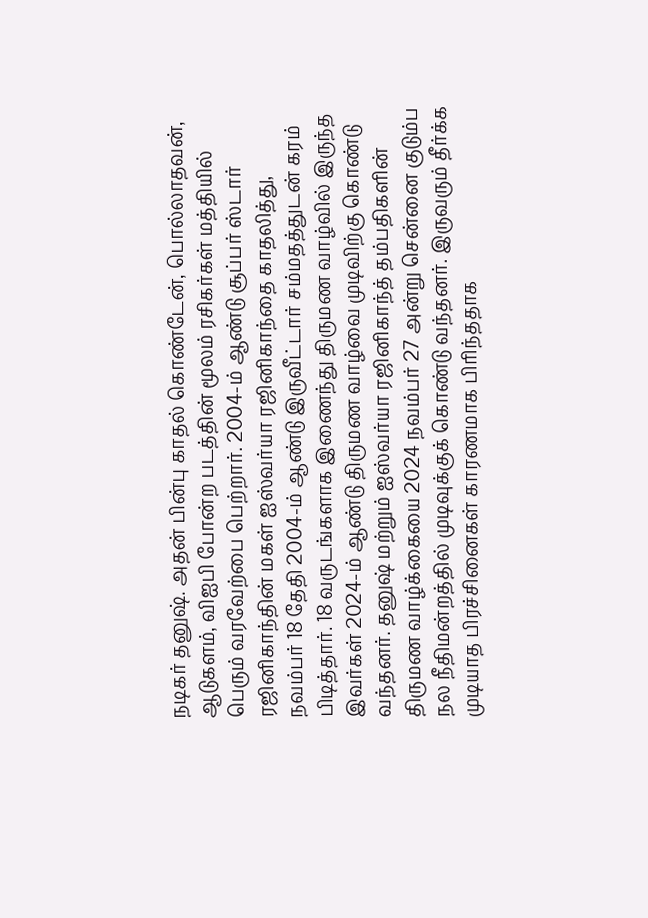நடிகர் தனுஷ். அதன் பின்பு காதல் கொண்டேன், பொல்லாதவன், ஆடுகளம், விஐபி போன்ற படத்தின் மூலம் ரசிகர்கள் மத்தியில் பெரும் வரவேற்பை பெற்றார். 2004-ம் ஆண்டு சூப்பர் ஸ்டார் ரஜினிகாந்தின் மகள் ஐஸ்வர்யா ரஜினிகாந்தை காதலித்து, நவம்பர் 18 தேதி 2004-ம் ஆண்டு இருவீட்டார் சம்மதத்துடன் கரம் பிடித்தார். 18 வருடங்களாக இணைந்து திருமண வாழ்வில் இருந்த இவர்கள் 2024-ம் ஆண்டு திருமண வாழ்வை முடிவிற்கு கொண்டு வந்தனர். தனுஷ் மற்றும் ஐஸ்வர்யா ரஜினிகாந்த் தம்பதிகளின் திருமண வாழ்க்கையை 2024 நவம்பர் 27 அன்று சென்னை குடும்ப நல நீதிமன்றத்தில் முடிவுக்குக் கொண்டு வந்தனர். இருவரும் தீர்க்க முடியாத பிரச்சினைகள் காரணமாக பிரிந்ததாக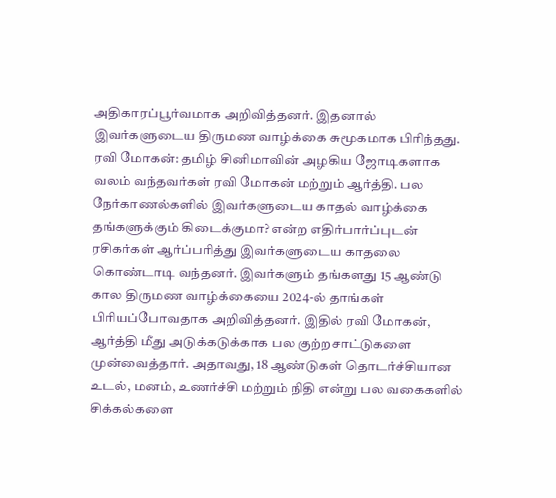அதிகாரப்பூர்வமாக அறிவித்தனர். இதனால் இவர்களுடைய திருமண வாழ்க்கை சுமூகமாக பிரிந்தது.
ரவி மோகன்: தமிழ் சினிமாவின் அழகிய ஜோடிகளாக வலம் வந்தவர்கள் ரவி மோகன் மற்றும் ஆர்த்தி. பல நேர்காணல்களில் இவர்களுடைய காதல் வாழ்க்கை தங்களுக்கும் கிடைக்குமா? என்ற எதிர்பார்ப்புடன் ரசிகர்கள் ஆர்ப்பரித்து இவர்களுடைய காதலை கொண்டாடி வந்தனர். இவர்களும் தங்களது 15 ஆண்டு கால திருமண வாழ்க்கையை 2024-ல் தாங்கள் பிரியப்போவதாக அறிவித்தனர். இதில் ரவி மோகன், ஆர்த்தி மீது அடுக்கடுக்காக பல குற்றசாட்டுகளை முன்வைத்தார். அதாவது, 18 ஆண்டுகள் தொடர்ச்சியான உடல், மனம், உணர்ச்சி மற்றும் நிதி என்று பல வகைகளில் சிக்கல்களை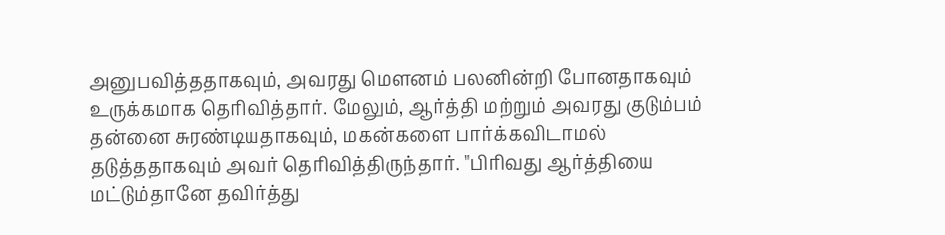அனுபவித்ததாகவும், அவரது மௌனம் பலனின்றி போனதாகவும் உருக்கமாக தெரிவித்தார். மேலும், ஆர்த்தி மற்றும் அவரது குடும்பம் தன்னை சுரண்டியதாகவும், மகன்களை பார்க்கவிடாமல் தடுத்ததாகவும் அவர் தெரிவித்திருந்தார். "பிரிவது ஆர்த்தியை மட்டும்தானே தவிர்த்து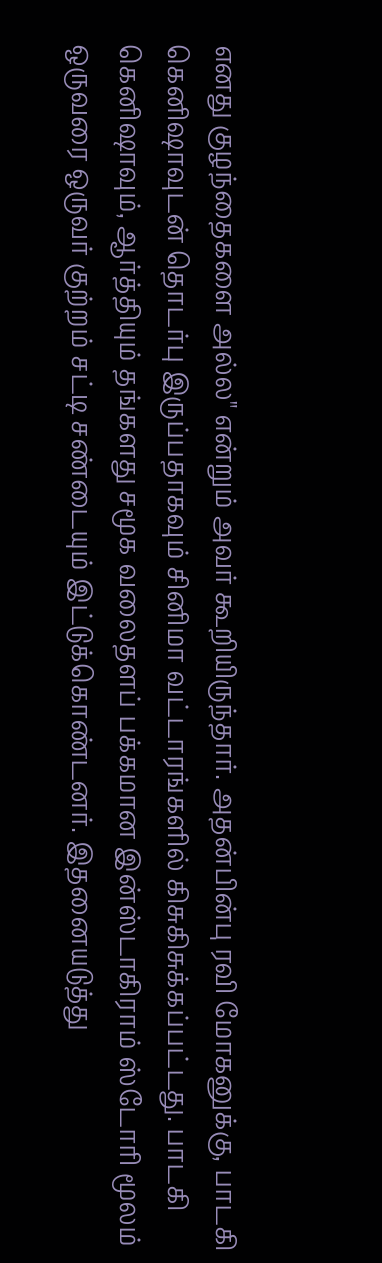எனது குழந்தைகளை அல்ல" என்றும் அவர் கூறியிருந்தார். அதன்பின்பு ரவி மோகனுக்கு, பாடகி கெனிஷாவுடன் தொடர்பு இருப்பதாகவும் சினிமா வட்டாரங்களில் கிசுகிசுக்கப்பட்டது. பாடகி கெனிஷாவும், ஆர்த்தியும் தங்களது சமூக வலைதளப் பக்கமான இன்ஸ்டாகிராம் ஸ்டோரி மூலம் ஒருவரை ஒருவர் குற்றம் சட்டி சண்டையும் இட்டுக்கொண்டனர். இதனையடுத்து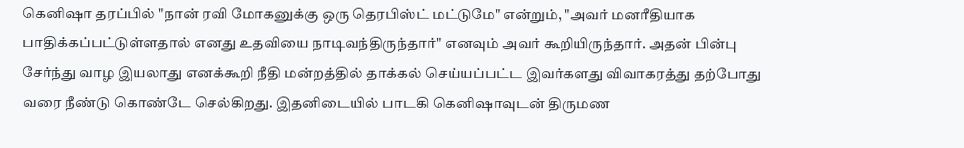கெனிஷா தரப்பில் "நான் ரவி மோகனுக்கு ஒரு தெரபிஸ்ட் மட்டுமே" என்றும், "அவர் மனரீதியாக பாதிக்கப்பட்டுள்ளதால் எனது உதவியை நாடிவந்திருந்தார்" எனவும் அவர் கூறியிருந்தார். அதன் பின்பு சேர்ந்து வாழ இயலாது எனக்கூறி நீதி மன்றத்தில் தாக்கல் செய்யப்பட்ட இவர்களது விவாகரத்து தற்போது வரை நீண்டு கொண்டே செல்கிறது. இதனிடையில் பாடகி கெனிஷாவுடன் திருமண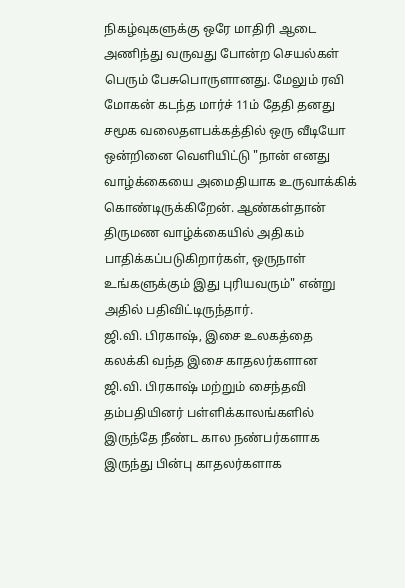நிகழ்வுகளுக்கு ஒரே மாதிரி ஆடை அணிந்து வருவது போன்ற செயல்கள் பெரும் பேசுபொருளானது. மேலும் ரவி மோகன் கடந்த மார்ச் 11ம் தேதி தனது சமூக வலைதளபக்கத்தில் ஒரு வீடியோ ஒன்றினை வெளியிட்டு "நான் எனது வாழ்க்கையை அமைதியாக உருவாக்கிக் கொண்டிருக்கிறேன். ஆண்கள்தான் திருமண வாழ்க்கையில் அதிகம் பாதிக்கப்படுகிறார்கள், ஒருநாள் உங்களுக்கும் இது புரியவரும்" என்று அதில் பதிவிட்டிருந்தார்.
ஜி.வி. பிரகாஷ், இசை உலகத்தை கலக்கி வந்த இசை காதலர்களான ஜி.வி. பிரகாஷ் மற்றும் சைந்தவி தம்பதியினர் பள்ளிக்காலங்களில் இருந்தே நீண்ட கால நண்பர்களாக இருந்து பின்பு காதலர்களாக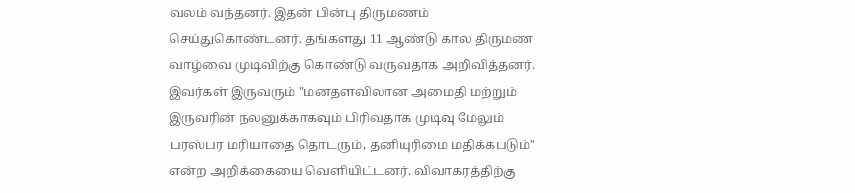வலம் வந்தனர். இதன் பின்பு திருமணம் செய்துகொண்டனர். தங்களது 11 ஆண்டு கால திருமண வாழ்வை முடிவிற்கு கொண்டு வருவதாக அறிவித்தனர். இவர்கள் இருவரும் "மனதளவிலான அமைதி மற்றும் இருவரின் நலனுக்காகவும் பிரிவதாக முடிவு மேலும் பரஸ்பர மரியாதை தொடரும், தனியுரிமை மதிக்கபடும்" என்ற அறிக்கையை வெளியிட்டனர். விவாகரத்திற்கு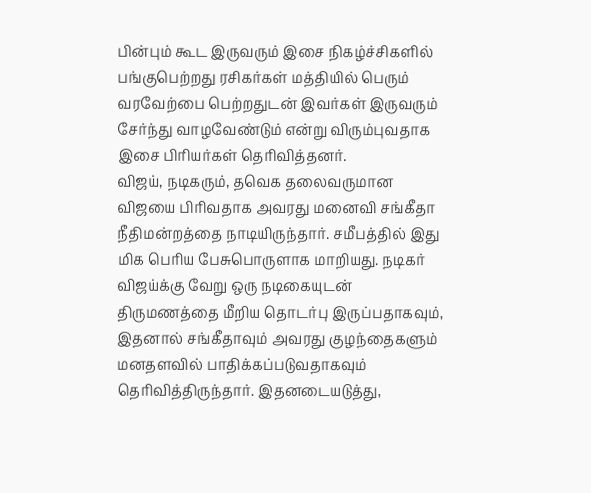பின்பும் கூட இருவரும் இசை நிகழ்ச்சிகளில் பங்குபெற்றது ரசிகர்கள் மத்தியில் பெரும் வரவேற்பை பெற்றதுடன் இவர்கள் இருவரும் சேர்ந்து வாழவேண்டும் என்று விரும்புவதாக இசை பிரியர்கள் தெரிவித்தனர்.
விஜய், நடிகரும், தவெக தலைவருமான விஜயை பிரிவதாக அவரது மனைவி சங்கீதா நீதிமன்றத்தை நாடியிருந்தார். சமீபத்தில் இது மிக பெரிய பேசுபொருளாக மாறியது. நடிகர் விஜய்க்கு வேறு ஒரு நடிகையுடன் திருமணத்தை மீறிய தொடர்பு இருப்பதாகவும், இதனால் சங்கீதாவும் அவரது குழந்தைகளும் மனதளவில் பாதிக்கப்படுவதாகவும் தெரிவித்திருந்தார். இதனடையடுத்து,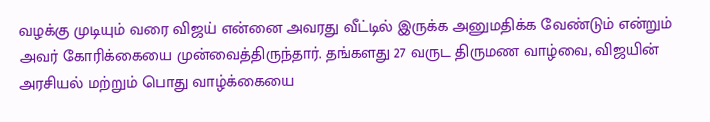வழக்கு முடியும் வரை விஜய் என்னை அவரது வீட்டில் இருக்க அனுமதிக்க வேண்டும் என்றும் அவர் கோரிக்கையை முன்வைத்திருந்தார். தங்களது 27 வருட திருமண வாழ்வை, விஜயின் அரசியல் மற்றும் பொது வாழ்க்கையை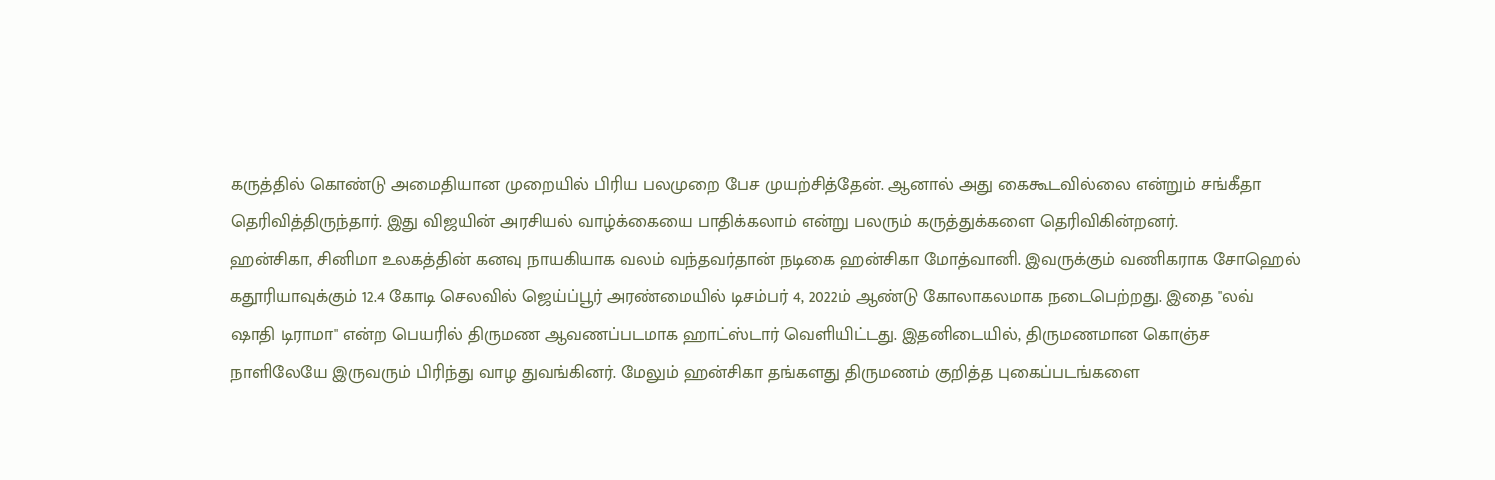கருத்தில் கொண்டு அமைதியான முறையில் பிரிய பலமுறை பேச முயற்சித்தேன். ஆனால் அது கைகூடவில்லை என்றும் சங்கீதா தெரிவித்திருந்தார். இது விஜயின் அரசியல் வாழ்க்கையை பாதிக்கலாம் என்று பலரும் கருத்துக்களை தெரிவிகின்றனர்.
ஹன்சிகா, சினிமா உலகத்தின் கனவு நாயகியாக வலம் வந்தவர்தான் நடிகை ஹன்சிகா மோத்வானி. இவருக்கும் வணிகராக சோஹெல் கதூரியாவுக்கும் 12.4 கோடி செலவில் ஜெய்ப்பூர் அரண்மையில் டிசம்பர் 4, 2022ம் ஆண்டு கோலாகலமாக நடைபெற்றது. இதை "லவ் ஷாதி டிராமா" என்ற பெயரில் திருமண ஆவணப்படமாக ஹாட்ஸ்டார் வெளியிட்டது. இதனிடையில், திருமணமான கொஞ்ச நாளிலேயே இருவரும் பிரிந்து வாழ துவங்கினர். மேலும் ஹன்சிகா தங்களது திருமணம் குறித்த புகைப்படங்களை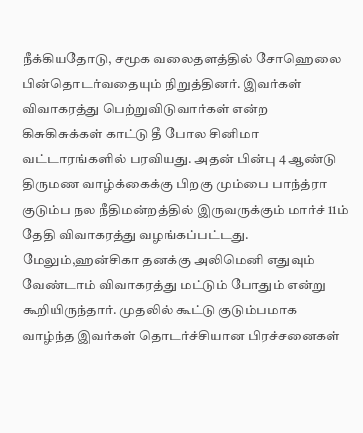நீக்கியதோடு, சமூக வலைதளத்தில் சோஹெலை பின்தொடர்வதையும் நிறுத்தினர். இவர்கள் விவாகரத்து பெற்றுவிடுவார்கள் என்ற கிசுகிசுக்கள் காட்டு தீ போல சினிமா வட்டாரங்களில் பரவியது. அதன் பின்பு 4 ஆண்டு திருமண வாழ்க்கைக்கு பிறகு மும்பை பாந்த்ரா குடும்ப நல நீதிமன்றத்தில் இருவருக்கும் மார்ச் 11ம் தேதி விவாகரத்து வழங்கப்பட்டது. மேலும்,ஹன்சிகா தனக்கு அலிமெனி எதுவும் வேண்டாம் விவாகரத்து மட்டும் போதும் என்று கூறியிருந்தார். முதலில் கூட்டு குடும்பமாக வாழ்ந்த இவர்கள் தொடர்ச்சியான பிரச்சனைகள்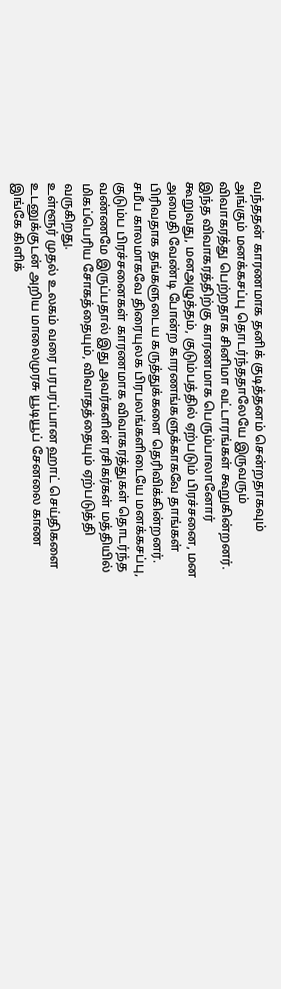வந்ததன் காரணமாக தனிக் குடித்தனம் சென்றதாகவும் அங்கும் மனக்கசப்பு தொடர்ந்ததாலேயே இருவரும் விவாகரத்து பெற்றதாக சினிமா வட்டாரங்கள் கூறுகின்றனர்.
இந்த விவாகரத்திற்கு காரணமாக பெரும்பாலானோர் கூறுவது, மனஅழுத்தம், குடும்பத்தில் ஏற்படும் பிரச்சனை, மன அமைதி வேண்டி போன்ற காரணங்களுக்காகவே தாங்கள் பிரிவதாக தங்களுடைய கருத்துக்களை தெரிவிக்கின்றனர். சமீப காலமாகவே திரையுலக பிரபலங்களிடையே மனக்கசப்பு, குடும்ப பிரச்சனைகள் காரணமாக விவாகரத்துகள் தொடர்ந்த வண்ணமே இருப்பதால் இது அவர்களின் ரசிகர்கள் மத்தியில் மிகப்பெரிய சோகத்தையும், விவாதத்தையும் ஏற்படுத்தி வருகிறது.
உள்ளூர் முதல் உலகம் வரை பரபரப்பான ஹாட் செய்திகளை உடனுக்குடன் அறிய மாலைமுரசு யூடியூப் சேனலை காண இங்கே கிளிக்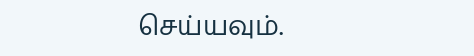செய்யவும்.